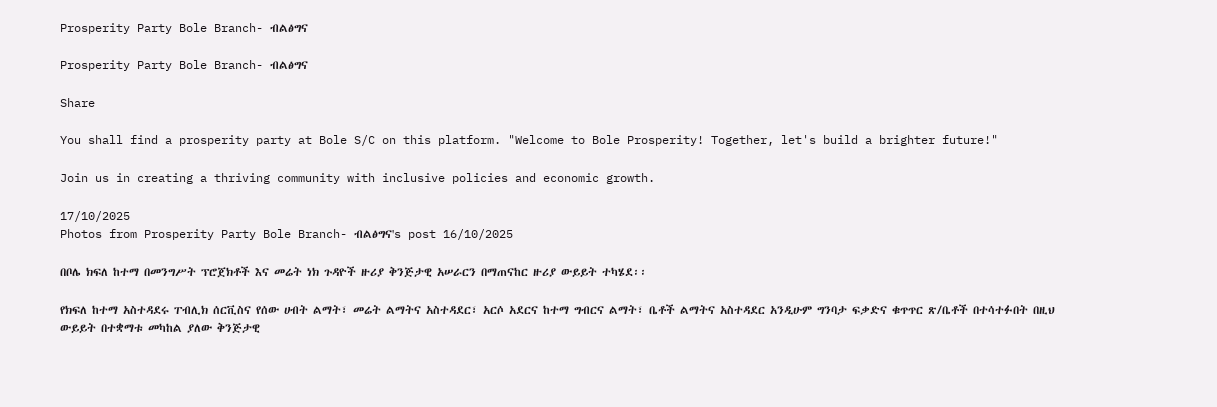Prosperity Party Bole Branch- ብልፅግና

Prosperity Party Bole Branch- ብልፅግና

Share

You shall find a prosperity party at Bole S/C on this platform. "Welcome to Bole Prosperity! Together, let's build a brighter future!"

Join us in creating a thriving community with inclusive policies and economic growth.

17/10/2025
Photos from Prosperity Party Bole Branch- ብልፅግና's post 16/10/2025

በቦሌ ክፍለ ከተማ በመንግሥት ፕሮጀክቶች እና መሬት ነክ ጉዳዮች ዙሪያ ቅንጅታዊ አሠራርን በማጠናከር ዙሪያ ውይይት ተካሄደ፡፡

የክፍለ ከተማ አስተዳደሩ ፐብሊክ ሰርቪስና የሰው ሀብት ልማት፣ መሬት ልማትና አስተዳደር፣ አርሶ አደርና ከተማ ግብርና ልማት፣ ቤቶች ልማትና አስተዳደር አንዲሁም ግንባታ ፍቃድና ቁጥጥር ጽ/ቤቶች በተሳተፉበት በዚህ ውይይት በተቋማቱ መካከል ያለው ቅንጅታዊ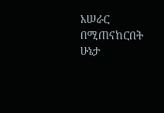አሠራር በሚጠናከርበት ሁኔታ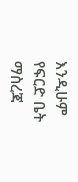እንዲሁም የፍርድ ቤት ማስረጃ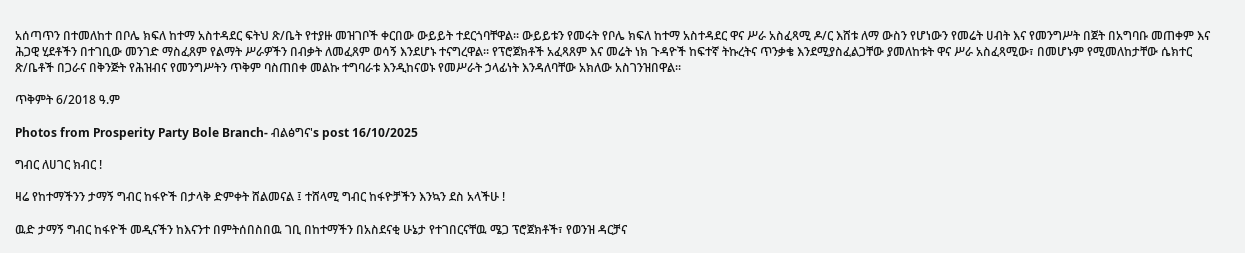አሰጣጥን በተመለከተ በቦሌ ክፍለ ከተማ አስተዳደር ፍትህ ጽ/ቤት የተያዙ መዝገቦች ቀርበው ውይይት ተደርጎባቸዋል፡፡ ውይይቱን የመሩት የቦሌ ክፍለ ከተማ አስተዳደር ዋና ሥራ አስፈጻሚ ዶ/ር እሸቱ ለማ ውስን የሆነውን የመሬት ሀብት እና የመንግሥት በጀት በአግባቡ መጠቀም እና ሕጋዊ ሂደቶችን በተገቢው መንገድ ማስፈጸም የልማት ሥራዎችን በብቃት ለመፈጸም ወሳኝ እንደሆኑ ተናግረዋል፡፡ የፕሮጀክቶች አፈጻጸም እና መሬት ነክ ጉዳዮች ከፍተኛ ትኩረትና ጥንቃቄ እንደሚያስፈልጋቸው ያመለከቱት ዋና ሥራ አስፈጻሚው፣ በመሆኑም የሚመለከታቸው ሴክተር ጽ/ቤቶች በጋራና በቅንጅት የሕዝብና የመንግሥትን ጥቅም ባስጠበቀ መልኩ ተግባራቱ እንዲከናወኑ የመሥራት ኃላፊነት እንዳለባቸው አክለው አስገንዝበዋል፡፡

ጥቅምት 6/2018 ዓ.ም

Photos from Prosperity Party Bole Branch- ብልፅግና's post 16/10/2025

ግብር ለሀገር ክብር !

ዛሬ የከተማችንን ታማኝ ግብር ከፋዮች በታላቅ ድምቀት ሸልመናል ፤ ተሸላሚ ግብር ከፋዮቻችን እንኳን ደስ አላችሁ !

ዉድ ታማኝ ግብር ከፋዮች መዲናችን ከእናንተ በምትሰበስበዉ ገቢ በከተማችን በአስደናቂ ሁኔታ የተገበርናቸዉ ሜጋ ፕሮጀክቶች፣ የወንዝ ዳርቻና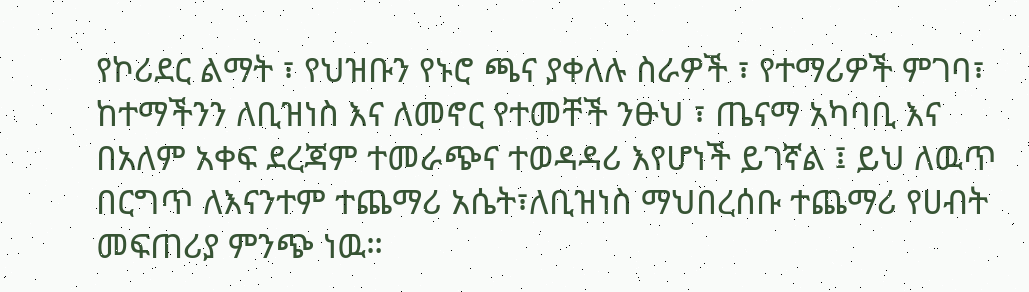የኮሪደር ልማት ፣ የህዝቡን የኑሮ ጫና ያቀለሉ ስራዎች ፣ የተማሪዎች ምገባ፣ ከተማችንን ለቢዝነስ እና ለመኖር የተመቸች ንፁህ ፣ ጤናማ አካባቢ እና በአለም አቀፍ ደረጃም ተመራጭና ተወዳዳሪ እየሆነች ይገኛል ፤ ይህ ለዉጥ በርግጥ ለእናንተም ተጨማሪ አሴት፣ለቢዝነስ ማህበረሰቡ ተጨማሪ የሀብት መፍጠሪያ ምንጭ ነዉ።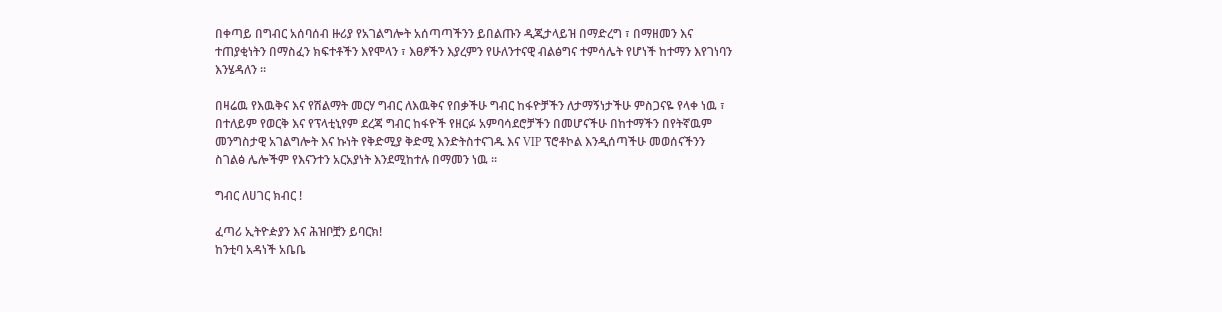በቀጣይ በግብር አሰባሰብ ዙሪያ የአገልግሎት አሰጣጣችንን ይበልጡን ዲጂታላይዝ በማድረግ ፣ በማዘመን እና ተጠያቂነትን በማስፈን ክፍተቶችን እየሞላን ፣ እፀፆችን እያረምን የሁለንተናዊ ብልፅግና ተምሳሌት የሆነች ከተማን እየገነባን እንሄዳለን ።

በዛሬዉ የእዉቅና እና የሽልማት መርሃ ግብር ለእዉቅና የበቃችሁ ግብር ከፋዮቻችን ለታማኝነታችሁ ምስጋናዬ የላቀ ነዉ ፣ በተለይም የወርቅ እና የፕላቲኒየም ደረጃ ግብር ከፋዮች የዘርፉ አምባሳደሮቻችን በመሆናችሁ በከተማችን በየትኛዉም መንግስታዊ አገልግሎት እና ኩነት የቅድሚያ ቅድሚ እንድትስተናገዱ እና VIP ፕሮቶኮል እንዲሰጣችሁ መወሰናችንን ስገልፅ ሌሎችም የእናንተን አርአያነት እንደሚከተሉ በማመን ነዉ ።

ግብር ለሀገር ክብር !

ፈጣሪ ኢትዮዽያን እና ሕዝቦቿን ይባርክ!
ከንቲባ አዳነች አቤቤ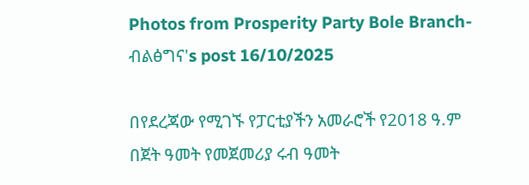Photos from Prosperity Party Bole Branch- ብልፅግና's post 16/10/2025

በየደረጃው የሚገኙ የፓርቲያችን አመራሮች የ2018 ዓ.ም በጀት ዓመት የመጀመሪያ ሩብ ዓመት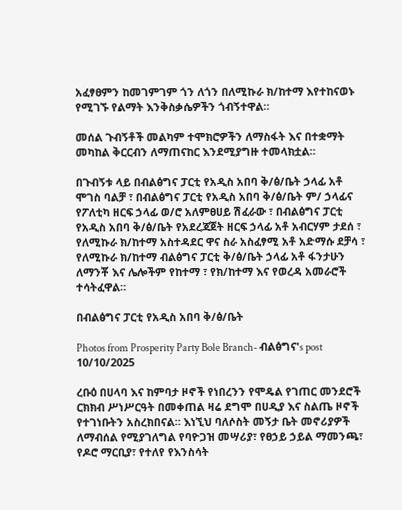አፈፃፀምን ከመገምገም ጎን ለጎን በለሚኩራ ክ/ከተማ እየተከናወኑ የሚገኙ የልማት እንቅስቃሴዎችን ጎብኝተዋል።

መሰል ጉብኝቶች መልካም ተሞክሮዎችን ለማስፋት እና በተቋማት መካከል ቅርርብን ለማጠናከር እንደሚያግዙ ተመላክቷል።

በጉብኝቱ ላይ በብልፅግና ፓርቲ የአዲስ አበባ ቅ/ፅ/ቤት ኃላፊ አቶ ሞገስ ባልቻ ፣ በብልፅግና ፓርቲ የአዲስ አበባ ቅ/ፅ/ቤት ም/ ኃላፊና የፖለቲካ ዘርፍ ኃላፊ ወ/ሮ አለምፀሀይ ሽፈራው ፣ በብልፅግና ፓርቲ የአዲስ አበባ ቅ/ፅ/ቤት የአደረጃጀት ዘርፍ ኃላፊ አቶ አብርሃም ታደሰ ፣ የለሚኩራ ክ/ከተማ አስተዳደር ዋና ስራ አስፈፃሚ አቶ አድማሱ ደቻሳ ፣ የለሚኩራ ክ/ከተማ ብልፅግና ፓርቲ ቅ/ፅ/ቤት ኃላፊ አቶ ፋንታሁን ለማንቾ እና ሌሎችም የከተማ ፣ የክ/ከተማ እና የወረዳ አመራሮች ተሳትፈዋል።

በብልፅግና ፓርቲ የአዲስ አበባ ቅ/ፅ/ቤት

Photos from Prosperity Party Bole Branch- ብልፅግና's post 10/10/2025

ረቡዕ በሀላባ እና ከምባታ ዞኖች የነበረንን የሞዴል የገጠር መንደሮች ርክክብ ሥነሥርዓት በመቀጠል ዛሬ ደግሞ በሀዲያ እና ስልጤ ዞኖች የተገነቡትን አስረክበናል። እነኚህ ባለሶስት መኝታ ቤት መኖሪያዎች ለማብሰል የሚያገለግል የባዮጋዝ መሣሪያ፣ የፀኃይ ኃይል ማመንጫ፣ የዶሮ ማርቢያ፣ የተለየ የእንስሳት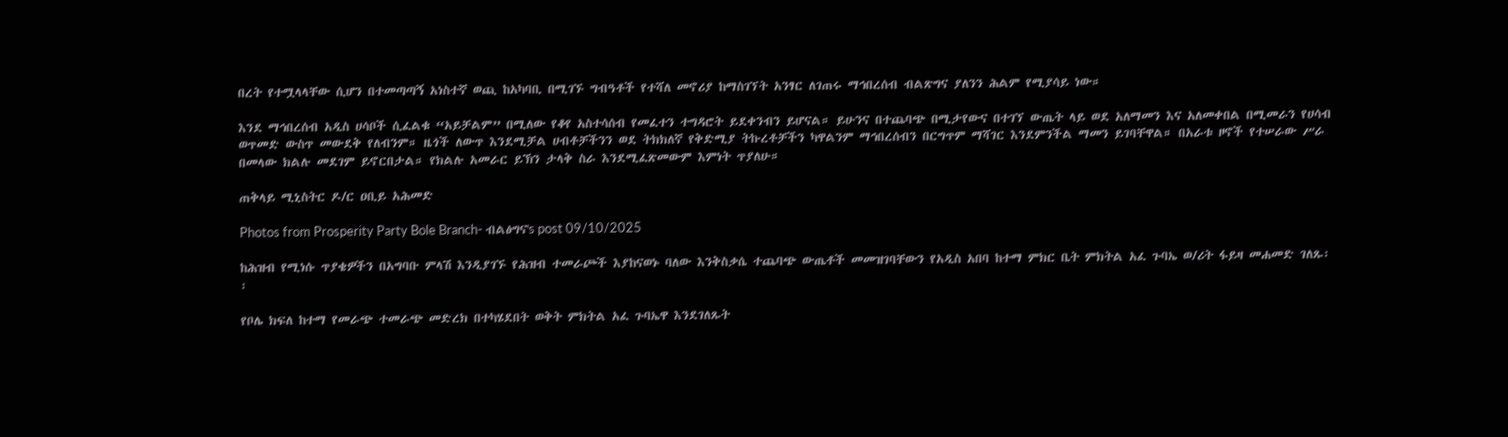በረት የተሟላላቸው ሲሆን በተመጣጣኝ አነስተኛ ወጪ ከአካባቢ በሚገኙ ግብዓቶች የተሻለ መኖሪያ ከማስገኘት አንፃር ለገጠሩ ማኅበረሰብ ብልጽግና ያለንን ሕልም የሚያሳይ ነው።

እንደ ማኅበረሰብ አዲስ ሀሳቦች ሲፈልቁ “አይቻልም” በሚለው የቆየ አስተሳሰብ የመፈተን ተግዳሮት ይደቀንብን ይሆናል። ይሁንና በተጨባጭ በሚታየውና በተገኘ ውጤት ላይ ወደ አለማመን እና አለመቀበል በሚመራን የሀሳብ ወጥመድ ውስጥ መውደቅ የለብንም። ዜጎች ለውጥ እንደሚቻል ሀብቶቻችንን ወደ ትክክለኛ የቅድሚያ ትኩረቶቻችን ካዋልንም ማኅበረሰብን በርግጥም ማሻገር እንደምንችል ማመን ይገባቸዋል። በአራቱ ዞኖች የተሠራው ሥራ በመላው ክልሉ መደገም ይኖርበታል። የክልሉ አመራር ይኽን ታላቅ ስራ እንደሚፈጽመውም እምነት ጥያለሁ።

ጠቅላይ ሚኒስትር ዶ/ር ዐቢይ አሕመድ

Photos from Prosperity Party Bole Branch- ብልፅግና's post 09/10/2025

ከሕዝብ የሚነሱ ጥያቄዎችን በአግባቡ ምላሽ እንዲያገኙ የሕዝብ ተመራጮች እያከናወኑ ባለው እንቅስቃሴ ተጨባጭ ውጤቶች መመዝገባቸውን የአዲስ አበባ ከተማ ምክር ቤት ምክትል አፈ ጉባኤ ወ/ሪት ፋይዛ መሐመድ ገለጹ፡፡

የቦሌ ክፍለ ከተማ የመራጭ ተመራጭ መድረክ በተካሄደበት ወቅት ምክትል አፈ ጉባኤዋ እንደገለጹት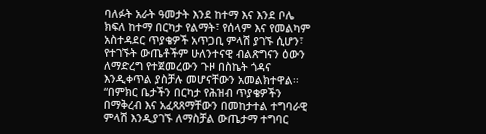ባለፉት አራት ዓመታት እንደ ከተማ እና እንደ ቦሌ ክፍለ ከተማ በርካታ የልማት፣ የሰላም እና የመልካም አስተዳደር ጥያቄዎች አጥጋቢ ምላሽ ያገኙ ሲሆን፣ የተገኙት ውጤቶችም ሁለንተናዊ ብልጽግናን ዕውን ለማድረግ የተጀመረውን ጉዞ በስኬት ጎዳና እንዲቀጥል ያስቻሉ መሆናቸውን አመልክተዋል፡፡ “በምክር ቤታችን በርካታ የሕዝብ ጥያቄዎችን በማቅረብ እና አፈጻጸማቸውን በመከታተል ተግባራዊ ምላሽ እንዲያገኙ ለማስቻል ውጤታማ ተግባር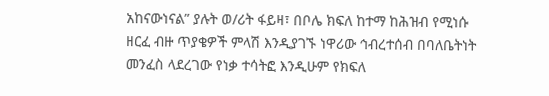አከናውነናል” ያሉት ወ/ሪት ፋይዛ፣ በቦሌ ክፍለ ከተማ ከሕዝብ የሚነሱ ዘርፈ ብዙ ጥያቄዎች ምላሽ እንዲያገኙ ነዋሪው ኅብረተሰብ በባለቤትነት መንፈስ ላደረገው የነቃ ተሳትፎ እንዲሁም የክፍለ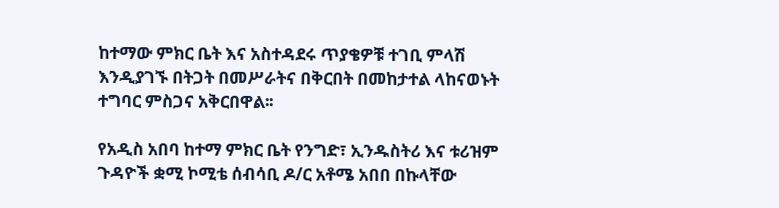ከተማው ምክር ቤት እና አስተዳደሩ ጥያቄዎቹ ተገቢ ምላሽ እንዲያገኙ በትጋት በመሥራትና በቅርበት በመከታተል ላከናወኑት ተግባር ምስጋና አቅርበዋል፡፡

የአዲስ አበባ ከተማ ምክር ቤት የንግድ፣ ኢንዱስትሪ እና ቱሪዝም ጉዳዮች ቋሚ ኮሚቴ ሰብሳቢ ዶ/ር አቶሜ አበበ በኩላቸው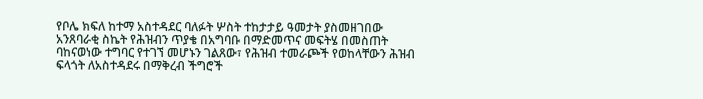የቦሌ ክፍለ ከተማ አስተዳደር ባለፉት ሦስት ተከታታይ ዓመታት ያስመዘገበው አንጸባራቂ ስኬት የሕዝብን ጥያቄ በአግባቡ በማድመጥና መፍትሄ በመስጠት ባከናወነው ተግባር የተገኘ መሆኑን ገልጸው፣ የሕዝብ ተመራጮች የወከላቸውን ሕዝብ ፍላጎት ለአስተዳደሩ በማቅረብ ችግሮች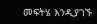መፍትሄ እንዲያገኙ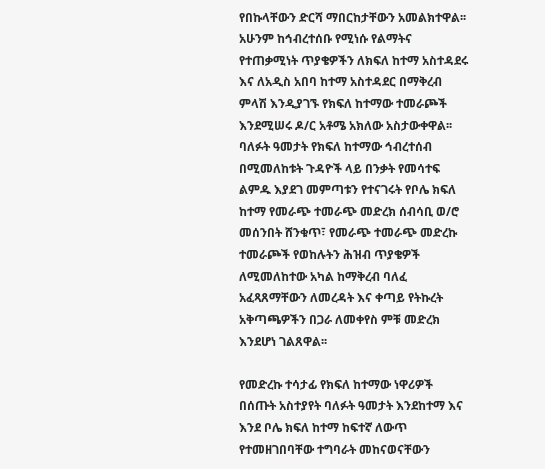የበኩላቸውን ድርሻ ማበርከታቸውን አመልክተዋል፡፡ አሁንም ከኅብረተሰቡ የሚነሱ የልማትና የተጠቃሚነት ጥያቄዎችን ለክፍለ ከተማ አስተዳደሩ እና ለአዲስ አበባ ከተማ አስተዳደር በማቅረብ ምላሽ እንዲያገኙ የክፍለ ከተማው ተመራጮች እንደሚሠሩ ዶ/ር አቶሜ አክለው አስታውቀዋል፡፡ ባለፉት ዓመታት የክፍለ ከተማው ኅብረተሰብ በሚመለከቱት ጉዳዮች ላይ በንቃት የመሳተፍ ልምዱ እያደገ መምጣቱን የተናገሩት የቦሌ ክፍለ ከተማ የመራጭ ተመራጭ መድረክ ሰብሳቢ ወ/ሮ መሰንበት ሸንቁጥ፣ የመራጭ ተመራጭ መድረኩ ተመራጮች የወከሉትን ሕዝብ ጥያቄዎች ለሚመለከተው አካል ከማቅረብ ባለፈ አፈጻጸማቸውን ለመረዳት እና ቀጣይ የትኩረት አቅጣጫዎችን በጋራ ለመቀየስ ምቹ መድረክ እንደሆነ ገልጸዋል፡፡

የመድረኩ ተሳታፊ የክፍለ ከተማው ነዋሪዎች በሰጡት አስተያየት ባለፉት ዓመታት እንደከተማ እና እንደ ቦሌ ክፍለ ከተማ ከፍተኛ ለውጥ የተመዘገበባቸው ተግባራት መከናወናቸውን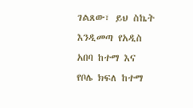ገልጸው፣ ይህ ስኬት እንዲመጣ የአዲስ አበባ ከተማ እና የቦሌ ክፍለ ከተማ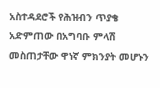አስተዳደሮች የሕዝብን ጥያቄ አድምጠው በአግባቡ ምላሽ መስጠታቸው ዋነኛ ምክንያት መሆኑን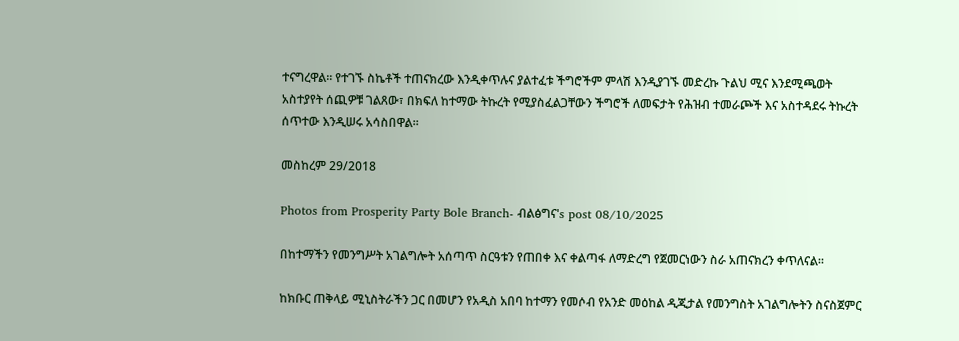ተናግረዋል፡፡ የተገኙ ስኬቶች ተጠናክረው እንዲቀጥሉና ያልተፈቱ ችግሮችም ምላሽ እንዲያገኙ መድረኩ ጉልህ ሚና እንደሚጫወት አስተያየት ሰጪዎቹ ገልጸው፣ በክፍለ ከተማው ትኩረት የሚያስፈልጋቸውን ችግሮች ለመፍታት የሕዝብ ተመራጮች እና አስተዳደሩ ትኩረት ሰጥተው እንዲሠሩ አሳስበዋል፡፡

መስከረም 29/2018

Photos from Prosperity Party Bole Branch- ብልፅግና's post 08/10/2025

በከተማችን የመንግሥት አገልግሎት አሰጣጥ ስርዓቱን የጠበቀ እና ቀልጣፋ ለማድረግ የጀመርነውን ስራ አጠናክረን ቀጥለናል።

ከክቡር ጠቅላይ ሚኒስትራችን ጋር በመሆን የአዲስ አበባ ከተማን የመሶብ የአንድ መዕከል ዲጂታል የመንግስት አገልግሎትን ስናስጀምር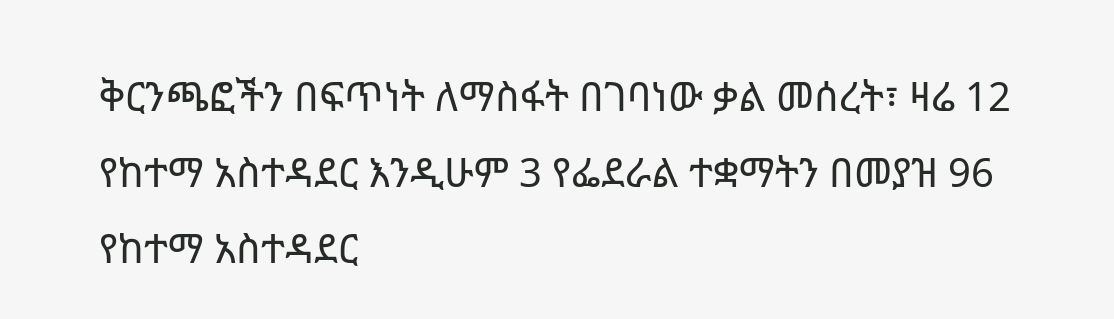ቅርንጫፎችን በፍጥነት ለማስፋት በገባነው ቃል መሰረት፣ ዛሬ 12 የከተማ አስተዳደር እንዲሁም 3 የፌደራል ተቋማትን በመያዝ 96 የከተማ አስተዳደር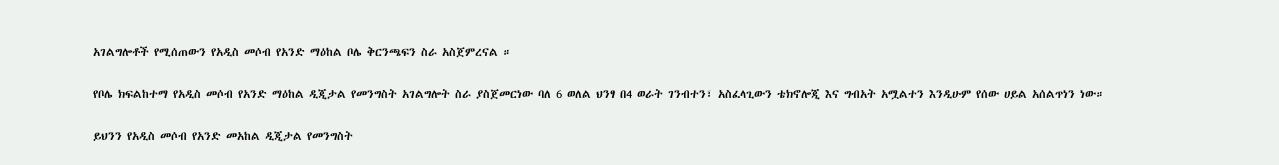አገልግሎቶች የሚሰጠውን የአዲስ መሶብ የአንድ ማዕከል ቦሌ ቅርንጫፍን ስራ አስጀምረናል ።

የቦሌ ክፍልከተማ የአዲስ መሶብ የአንድ ማዕከል ዲጂታል የመንግስት አገልግሎት ስራ ያስጀመርነው ባለ 6 ወለል ህንፃ በ4 ወራት ገንብተን፣ አስፈላጊውን ቴክኖሎጂ እና ግብአት አሟልተን እንዲሁም የሰው ሀይል አሰልጥነን ነው።

ይህንን የአዲስ መሶብ የአንድ መአከል ዲጂታል የመንግስት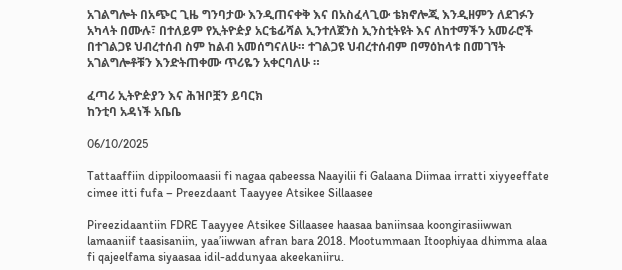አገልግሎት በአጭር ጊዜ ግንባታው እንዲጠናቀቅ እና በአስፈላጊው ቴክኖሎጂ እንዲዘምን ለደገፉን አካላት በሙሉ፣ በተለይም የኢትዮዽያ አርቴፊሻል ኢንተለጀንስ ኢንስቲትዩት እና ለከተማችን አመራሮች በተገልጋዩ ህብረተሰብ ስም ከልብ አመሰግናለሁ። ተገልጋዩ ህብረተሰብም በማዕከላቱ በመገኘት አገልግሎቶቹን እንድትጠቀሙ ጥሪዬን አቀርባለሁ ።

ፈጣሪ ኢትዮዽያን እና ሕዝቦቿን ይባርክ
ከንቲባ አዳነች አቤቤ

06/10/2025

Tattaaffiin dippiloomaasii fi nagaa qabeessa Naayilii fi Galaana Diimaa irratti xiyyeeffate cimee itti fufa – Preezdaant Taayyee Atsikee Sillaasee

Pireezidaantiin FDRE Taayyee Atsikee Sillaasee haasaa baniinsaa koongirasiiwwan lamaaniif taasisaniin, yaa’iiwwan afran bara 2018. Mootummaan Itoophiyaa dhimma alaa fi qajeelfama siyaasaa idil-addunyaa akeekaniiru.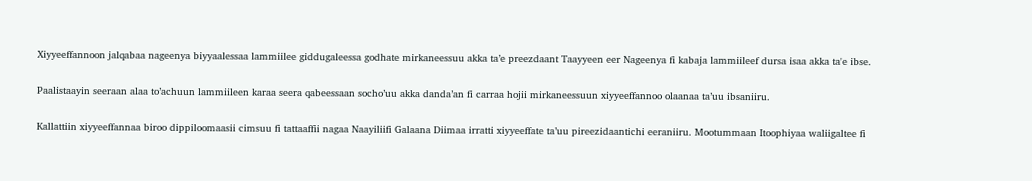Xiyyeeffannoon jalqabaa nageenya biyyaalessaa lammiilee giddugaleessa godhate mirkaneessuu akka ta’e preezdaant Taayyeen eer Nageenya fi kabaja lammiileef dursa isaa akka ta'e ibse.

Paalistaayin seeraan alaa to’achuun lammiileen karaa seera qabeessaan socho’uu akka danda’an fi carraa hojii mirkaneessuun xiyyeeffannoo olaanaa ta’uu ibsaniiru.

Kallattiin xiyyeeffannaa biroo dippiloomaasii cimsuu fi tattaaffii nagaa Naayiliifi Galaana Diimaa irratti xiyyeeffate ta’uu pireezidaantichi eeraniiru. Mootummaan Itoophiyaa waliigaltee fi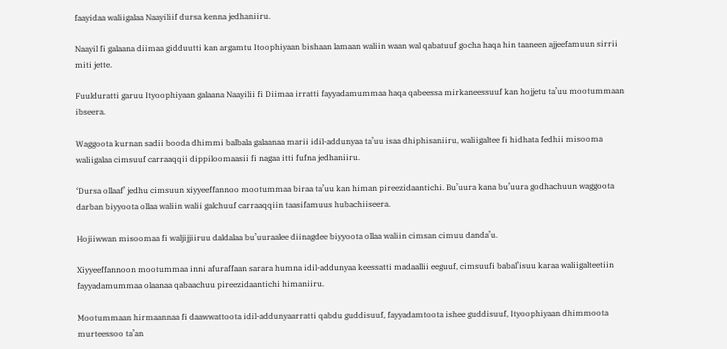faayidaa waliigalaa Naayiliif dursa kenna jedhaniiru.

Naayil fi galaana diimaa gidduutti kan argamtu Itoophiyaan bishaan lamaan waliin waan wal qabatuuf gocha haqa hin taaneen ajjeefamuun sirrii miti jette.

Fuulduratti garuu Ityoophiyaan galaana Naayilii fi Diimaa irratti fayyadamummaa haqa qabeessa mirkaneessuuf kan hojjetu ta’uu mootummaan ibseera.

Waggoota kurnan sadii booda dhimmi balbala galaanaa marii idil-addunyaa ta’uu isaa dhiphisaniiru, waliigaltee fi hidhata fedhii misooma waliigalaa cimsuuf carraaqqii dippiloomaasii fi nagaa itti fufna jedhaniiru.

‘Dursa ollaaf’ jedhu cimsuun xiyyeeffannoo mootummaa biraa ta’uu kan himan pireezidaantichi. Bu’uura kana bu’uura godhachuun waggoota darban biyyoota ollaa waliin walii galchuuf carraaqqiin taasifamuus hubachiiseera.

Hojiiwwan misoomaa fi waljijjiiruu daldalaa bu’uuraalee diinagdee biyyoota ollaa waliin cimsan cimuu danda’u.

Xiyyeeffannoon mootummaa inni afuraffaan sarara humna idil-addunyaa keessatti madaallii eeguuf, cimsuufi babal’isuu karaa waliigalteetiin fayyadamummaa olaanaa qabaachuu pireezidaantichi himaniiru.

Mootummaan hirmaannaa fi daawwattoota idil-addunyaarratti qabdu guddisuuf, fayyadamtoota ishee guddisuuf, Ityoophiyaan dhimmoota murteessoo ta’an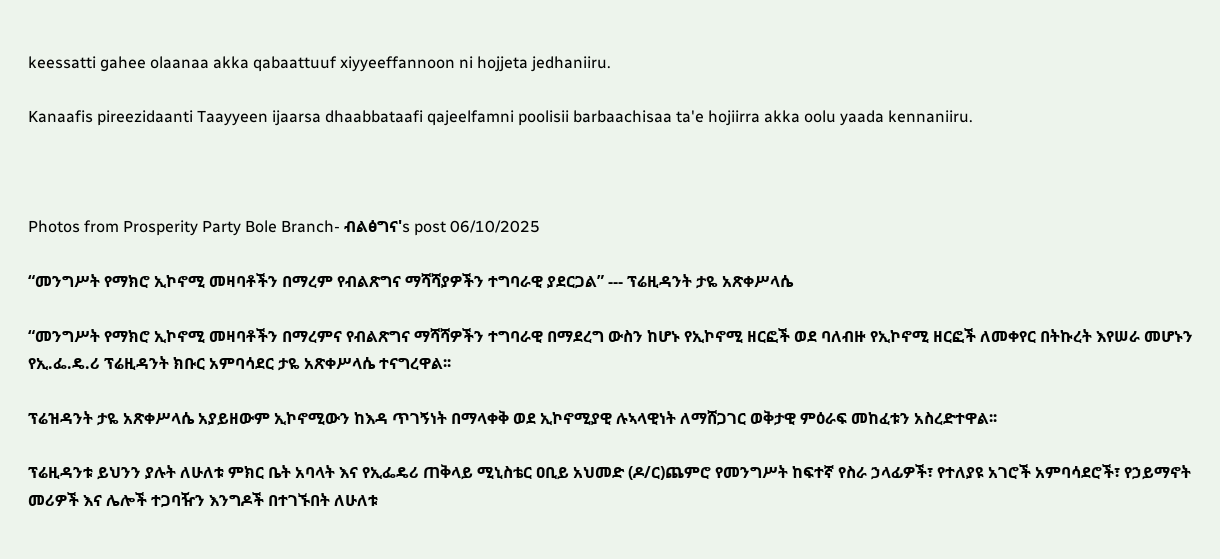keessatti gahee olaanaa akka qabaattuuf xiyyeeffannoon ni hojjeta jedhaniiru.

Kanaafis pireezidaanti Taayyeen ijaarsa dhaabbataafi qajeelfamni poolisii barbaachisaa ta'e hojiirra akka oolu yaada kennaniiru.



Photos from Prosperity Party Bole Branch- ብልፅግና's post 06/10/2025

“መንግሥት የማክሮ ኢኮኖሚ መዛባቶችን በማረም የብልጽግና ማሻሻያዎችን ተግባራዊ ያደርጋል” --- ፕሬዚዳንት ታዬ አጽቀሥላሴ

“መንግሥት የማክሮ ኢኮኖሚ መዛባቶችን በማረምና የብልጽግና ማሻሻዎችን ተግባራዊ በማደረግ ውስን ከሆኑ የኢኮኖሚ ዘርፎች ወደ ባለብዙ የኢኮኖሚ ዘርፎች ለመቀየር በትኩረት እየሠራ መሆኑን የኢ.ፌ.ዴ.ሪ ፕሬዚዳንት ክቡር አምባሳደር ታዬ አጽቀሥላሴ ተናግረዋል፡፡

ፕሬዝዳንት ታዬ አጽቀሥላሴ አያይዘውም ኢኮኖሚውን ከእዳ ጥገኝነት በማላቀቅ ወደ ኢኮኖሚያዊ ሉኣላዊነት ለማሸጋገር ወቅታዊ ምዕራፍ መከፈቱን አስረድተዋል፡፡

ፕሬዚዳንቱ ይህንን ያሉት ለሁለቱ ምክር ቤት አባላት እና የኢፌዴሪ ጠቅላይ ሚኒስቴር ዐቢይ አህመድ (ዶ/ር)ጨምሮ የመንግሥት ከፍተኛ የስራ ኃላፊዎች፣ የተለያዩ አገሮች አምባሳደሮች፣ የኃይማኖት መሪዎች እና ሌሎች ተጋባዥን እንግዶች በተገኙበት ለሁለቱ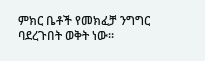ምክር ቤቶች የመክፈቻ ንግግር ባደረጉበት ወቅት ነው፡፡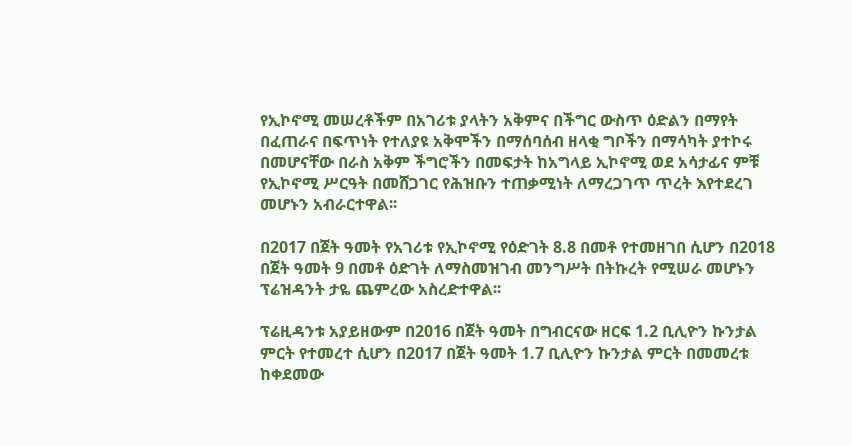የኢኮኖሚ መሠረቶችም በአገሪቱ ያላትን አቅምና በችግር ውስጥ ዕድልን በማየት በፈጠራና በፍጥነት የተለያዩ አቅሞችን በማሰባሰብ ዘላቂ ግቦችን በማሳካት ያተኮሩ በመሆናቸው በራስ አቅም ችግሮችን በመፍታት ከአግላይ ኢኮኖሚ ወደ አሳታፊና ምቹ የኢኮኖሚ ሥርዓት በመሸጋገር የሕዝቡን ተጠቃሚነት ለማረጋገጥ ጥረት እየተደረገ መሆኑን አብራርተዋል፡፡

በ2017 በጀት ዓመት የአገሪቱ የኢኮኖሚ የዕድገት 8.8 በመቶ የተመዘገበ ሲሆን በ2018 በጀት ዓመት 9 በመቶ ዕድገት ለማስመዝገብ መንግሥት በትኩረት የሚሠራ መሆኑን ፕሬዝዳንት ታዬ ጨምረው አስረድተዋል፡፡

ፕሬዚዳንቱ አያይዘውም በ2016 በጀት ዓመት በግብርናው ዘርፍ 1.2 ቢሊዮን ኩንታል ምርት የተመረተ ሲሆን በ2017 በጀት ዓመት 1.7 ቢሊዮን ኩንታል ምርት በመመረቱ ከቀደመው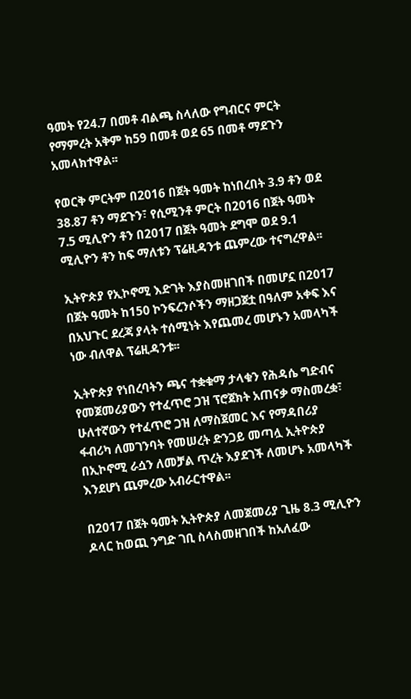ዓመት የ24.7 በመቶ ብልጫ ስላለው የግብርና ምርት የማምረት አቅም ከ59 በመቶ ወደ 65 በመቶ ማደጉን አመላክተዋል፡፡

የወርቅ ምርትም በ2016 በጀት ዓመት ከነበረበት 3.9 ቶን ወደ 38.87 ቶን ማደጉን፣ የሲሚንቶ ምርት በ2016 በጀት ዓመት 7.5 ሚሊዮን ቶን በ2017 በጀት ዓመት ደግሞ ወደ 9.1 ሚሊዮን ቶን ከፍ ማለቱን ፕሬዚዳንቱ ጨምረው ተናግረዋል፡፡

ኢትዮጵያ የኢኮኖሚ እድገት እያስመዘገበች በመሆኗ በ2017 በጀት ዓመት ከ150 ኮንፍረንሶችን ማዘጋጀቷ በዓለም አቀፍ እና በአህጉር ደረጃ ያላት ተሰሚነት እየጨመረ መሆኑን አመላካች ነው ብለዋል ፕሬዚዳንቱ፡፡

ኢትዮጵያ የነበረባትን ጫና ተቋቁማ ታላቁን የሕዳሴ ግድብና የመጀመሪያውን የተፈጥሮ ጋዝ ፕሮጀክት አጠናቃ ማስመረቋ፣ ሁለተኛውን የተፈጥሮ ጋዝ ለማስጀመር እና የማዳበሪያ ፋብሪካ ለመገንባት የመሠረት ድንጋይ መጣሏ ኢትዮጵያ በኢኮኖሚ ራሷን ለመቻል ጥረት እያደገች ለመሆኑ አመላካች እንደሆነ ጨምረው አብራርተዋል፡፡

በ2017 በጀት ዓመት ኢትዮጵያ ለመጀመሪያ ጊዜ 8.3 ሚሊዮን ዶላር ከወጪ ንግድ ገቢ ስላስመዘገበች ከአለፈው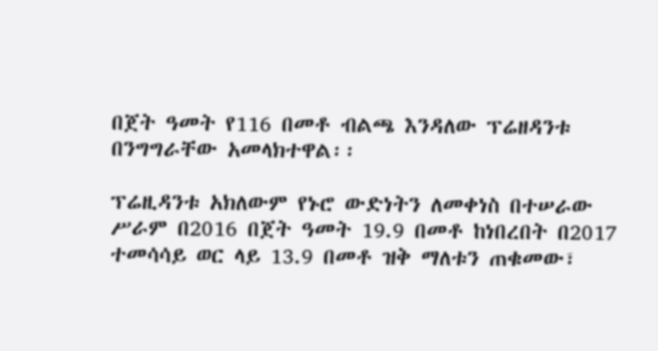በጀት ዓመት የ116 በመቶ ብልጫ እንዳለው ፕሬዘዳንቱ በንግግራቸው አመላክተዋል፡፡

ፕሬዚዳንቱ አክለውም የኑሮ ውድነትን ለመቀነስ በተሠራው ሥራም በ2016 በጀት ዓመት 19.9 በመቶ ከነበረበት በ2017 ተመሳሳይ ወር ላይ 13.9 በመቶ ዝቅ ማለቱን ጠቁመው፣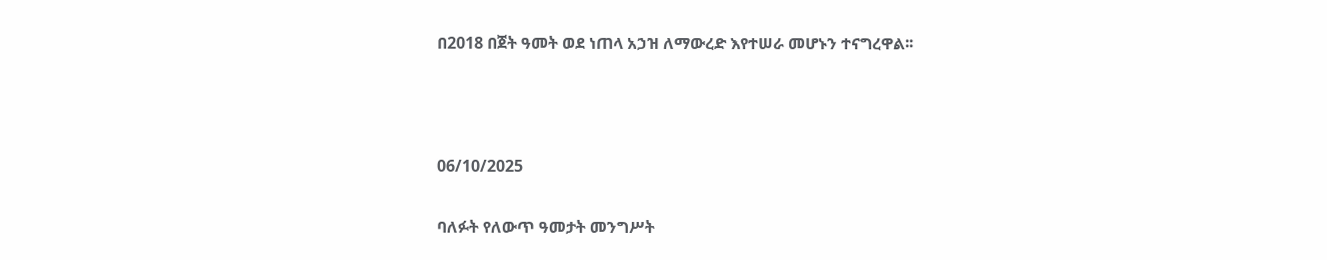በ2018 በጀት ዓመት ወደ ነጠላ አኃዝ ለማውረድ እየተሠራ መሆኑን ተናግረዋል፡፡



06/10/2025

ባለፉት የለውጥ ዓመታት መንግሥት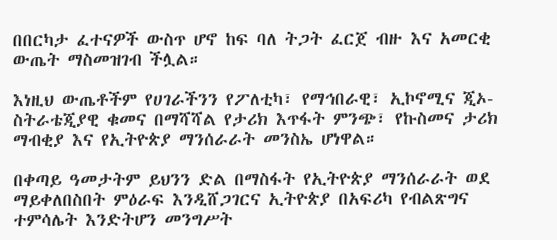በበርካታ ፈተናዎች ውስጥ ሆኖ ከፍ ባለ ትጋት ፈርጀ ብዙ እና አመርቂ ውጤት ማስመዝገብ ችሏል።

እነዚህ ውጤቶችም የሀገራችንን የፖለቲካ፣ የማኅበራዊ፣ ኢኮኖሚና ጂኦ-ስትራቴጂያዊ ቁመና በማሻሻል የታሪክ እጥፋት ምንጭ፣ የኩስመና ታሪክ ማብቂያ እና የኢትዮጵያ ማንሰራራት መንስኤ ሆነዋል።

በቀጣይ ዓመታትም ይህንን ድል በማስፋት የኢትዮጵያ ማንሰራራት ወደ ማይቀለበስበት ምዕራፍ እንዲሸጋገርና ኢትዮጵያ በአፍሪካ የብልጽግና ተምሳሌት እንድትሆን መንግሥት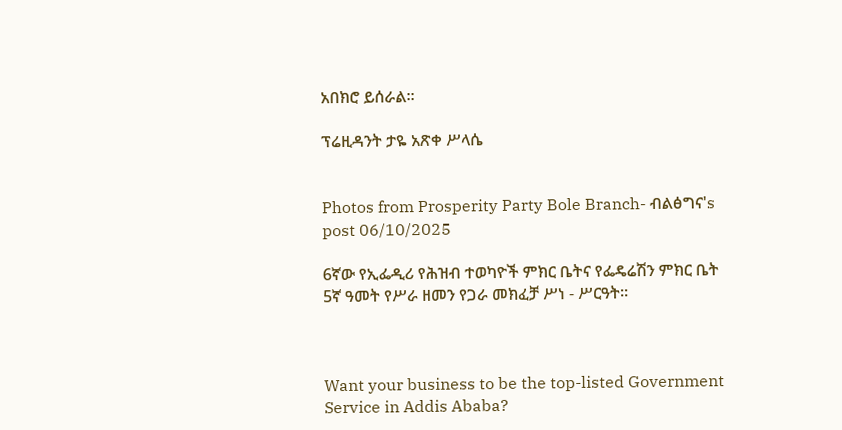አበክሮ ይሰራል።

ፕሬዚዳንት ታዬ አጽቀ ሥላሴ


Photos from Prosperity Party Bole Branch- ብልፅግና's post 06/10/2025

6ኛው የኢፌዲሪ የሕዝብ ተወካዮች ምክር ቤትና የፌዴሬሽን ምክር ቤት 5ኛ ዓመት የሥራ ዘመን የጋራ መክፈቻ ሥነ - ሥርዓት።



Want your business to be the top-listed Government Service in Addis Ababa?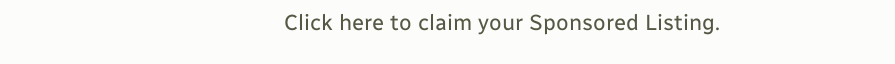Click here to claim your Sponsored Listing.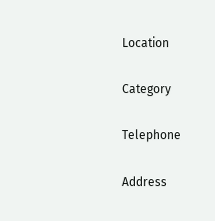Location

Category

Telephone

Address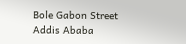Bole Gabon Street
Addis Ababa